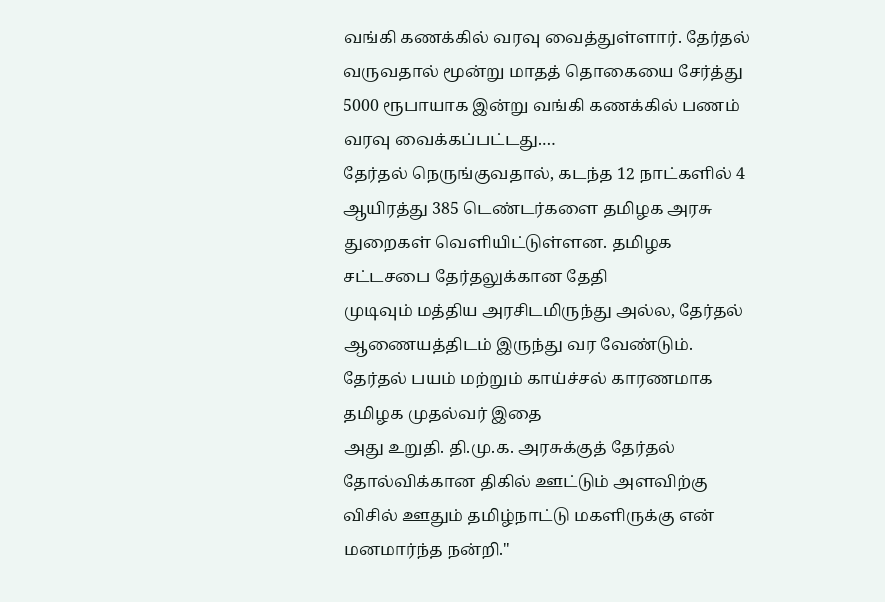வங்கி கணக்கில் வரவு வைத்துள்ளார். தேர்தல் வருவதால் மூன்று மாதத் தொகையை சேர்த்து 5000 ரூபாயாக இன்று வங்கி கணக்கில் பணம் வரவு வைக்கப்பட்டது.…
தேர்தல் நெருங்குவதால், கடந்த 12 நாட்களில் 4 ஆயிரத்து 385 டெண்டர்களை தமிழக அரசு துறைகள் வெளியிட்டுள்ளன. தமிழக சட்டசபை தேர்தலுக்கான தேதி
முடிவும் மத்திய அரசிடமிருந்து அல்ல, தேர்தல் ஆணையத்திடம் இருந்து வர வேண்டும். தேர்தல் பயம் மற்றும் காய்ச்சல் காரணமாக தமிழக முதல்வர் இதை
அது உறுதி. தி.மு.க. அரசுக்குத் தேர்தல் தோல்விக்கான திகில் ஊட்டும் அளவிற்கு விசில் ஊதும் தமிழ்நாட்டு மகளிருக்கு என் மனமார்ந்த நன்றி."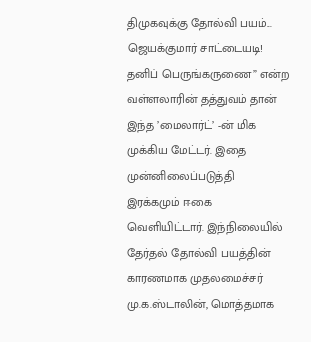திமுகவுக்கு தோல்வி பயம்... ஜெயக்குமார் சாட்டையடி!
தனிப் பெருங்கருணை” என்ற வள்ளலாரின் தத்துவம் தான் இந்த ’மைலார்ட்’ -ன் மிக முக்கிய மேட்டர். இதை முன்னிலைப்படுத்தி இரக்கமும் ஈகை
வெளியிட்டார். இந்நிலையில் தேர்தல் தோல்வி பயத்தின் காரணமாக முதலமைச்சர் மு.க.ஸ்டாலின், மொத்தமாக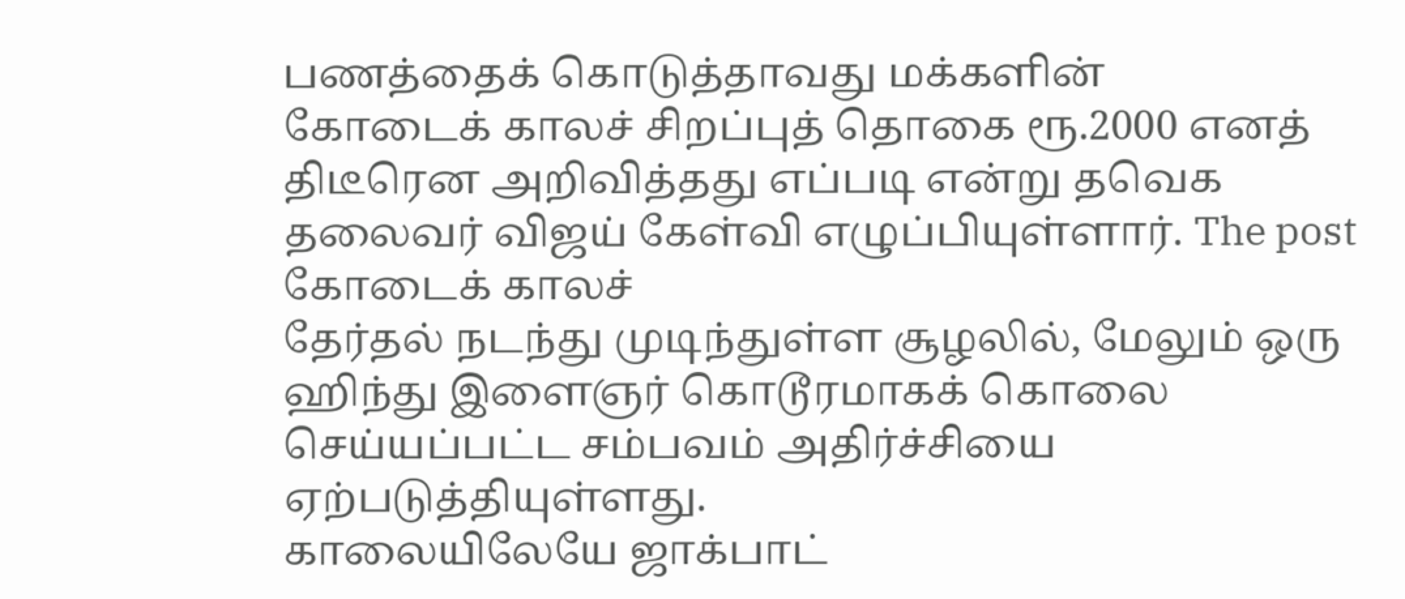பணத்தைக் கொடுத்தாவது மக்களின்
கோடைக் காலச் சிறப்புத் தொகை ரூ.2000 எனத் திடீரென அறிவித்தது எப்படி என்று தவெக தலைவர் விஜய் கேள்வி எழுப்பியுள்ளார். The post கோடைக் காலச்
தேர்தல் நடந்து முடிந்துள்ள சூழலில், மேலும் ஒரு ஹிந்து இளைஞர் கொடூரமாகக் கொலை செய்யப்பட்ட சம்பவம் அதிர்ச்சியை ஏற்படுத்தியுள்ளது.
காலையிலேயே ஜாக்பாட்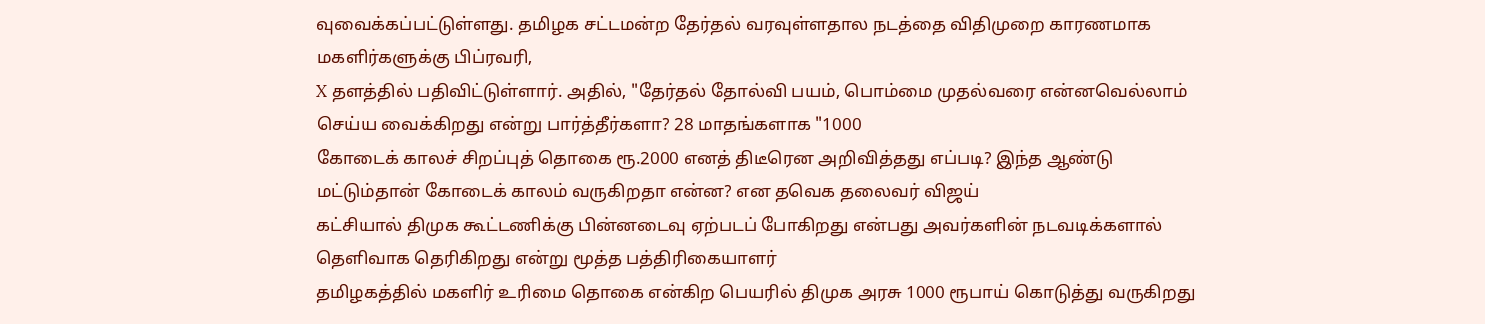வுவைக்கப்பட்டுள்ளது. தமிழக சட்டமன்ற தேர்தல் வரவுள்ளதால நடத்தை விதிமுறை காரணமாக மகளிர்களுக்கு பிப்ரவரி,
X தளத்தில் பதிவிட்டுள்ளார். அதில், "தேர்தல் தோல்வி பயம், பொம்மை முதல்வரை என்னவெல்லாம் செய்ய வைக்கிறது என்று பார்த்தீர்களா? 28 மாதங்களாக "1000
கோடைக் காலச் சிறப்புத் தொகை ரூ.2000 எனத் திடீரென அறிவித்தது எப்படி? இந்த ஆண்டு மட்டும்தான் கோடைக் காலம் வருகிறதா என்ன? என தவெக தலைவர் விஜய்
கட்சியால் திமுக கூட்டணிக்கு பின்னடைவு ஏற்படப் போகிறது என்பது அவர்களின் நடவடிக்களால் தெளிவாக தெரிகிறது என்று மூத்த பத்திரிகையாளர்
தமிழகத்தில் மகளிர் உரிமை தொகை என்கிற பெயரில் திமுக அரசு 1000 ரூபாய் கொடுத்து வருகிறது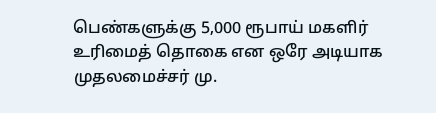பெண்களுக்கு 5,000 ரூபாய் மகளிர் உரிமைத் தொகை என ஒரே அடியாக முதலமைச்சர் மு.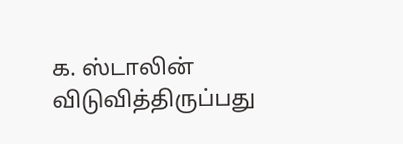க. ஸ்டாலின் விடுவித்திருப்பது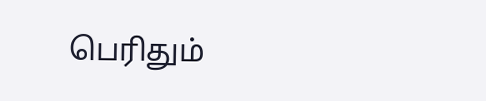பெரிதும்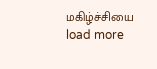மகிழ்ச்சியை
load more